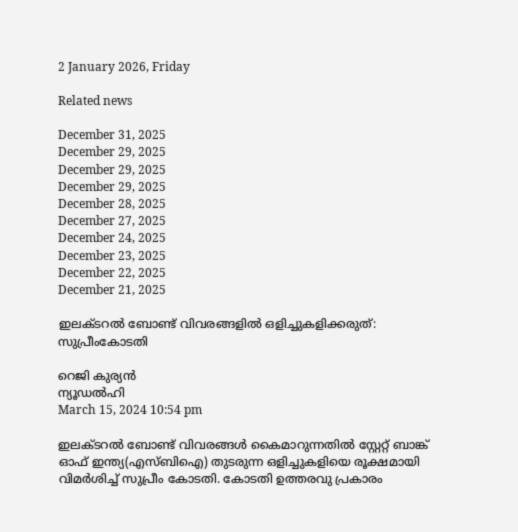2 January 2026, Friday

Related news

December 31, 2025
December 29, 2025
December 29, 2025
December 29, 2025
December 28, 2025
December 27, 2025
December 24, 2025
December 23, 2025
December 22, 2025
December 21, 2025

ഇലക്ടറല്‍ ബോണ്ട് വിവരങ്ങളില്‍ ഒളിച്ചുകളിക്കരുത്: സുപ്രീംകോടതി

റെജി കുര്യന്‍
ന്യൂഡല്‍ഹി
March 15, 2024 10:54 pm

ഇലക്ടറല്‍ ബോണ്ട് വിവരങ്ങള്‍ കൈമാറുന്നതില്‍ സ്റ്റേറ്റ് ബാങ്ക് ഓഫ് ഇന്ത്യ(എസ്ബിഐ) തുടരുന്ന ഒളിച്ചുകളിയെ രൂക്ഷമായി വിമര്‍ശിച്ച് സുപ്രീം കോടതി. കോടതി ഉത്തരവു പ്രകാരം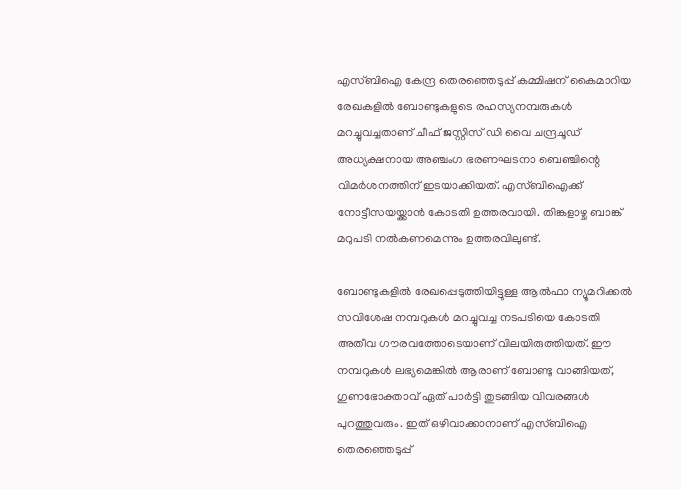എസ്ബിഐ കേന്ദ്ര തെരഞ്ഞെടുപ്പ് കമ്മിഷന് കൈമാറിയ രേഖകളില്‍ ബോണ്ടുകളുടെ രഹസ്യനമ്പരുകള്‍ മറച്ചുവച്ചതാണ് ചീഫ് ജസ്റ്റിസ് ഡി വൈ ചന്ദ്രചൂഡ് അധ്യക്ഷനായ അഞ്ചംഗ ഭരണഘടനാ ബെഞ്ചിന്റെ വിമര്‍ശനത്തിന് ഇടയാക്കിയത്. എസ്ബിഐക്ക് നോട്ടീസയയ്ക്കാന്‍ കോടതി ഉത്തരവായി. തിങ്കളാഴ്ച ബാങ്ക് മറുപടി നല്‍കണമെന്നും ഉത്തരവിലുണ്ട്.

ബോണ്ടുകളില്‍ രേഖപ്പെടുത്തിയിട്ടുള്ള ആല്‍ഫാ ന്യൂമറിക്കല്‍ സവിശേഷ നമ്പറുകള്‍ മറച്ചുവച്ച നടപടിയെ കോടതി അതീവ ഗൗരവത്തോടെയാണ് വിലയിരുത്തിയത്. ഈ നമ്പറുകള്‍ ലഭ്യമെങ്കില്‍ ആരാണ് ബോണ്ടു വാങ്ങിയത്, ഗുണഭോക്താവ് ഏത് പാര്‍ട്ടി തുടങ്ങിയ വിവരങ്ങള്‍ പുറത്തുവരും. ഇത് ഒഴിവാക്കാനാണ് എസ്ബിഐ തെരഞ്ഞെടുപ്പ്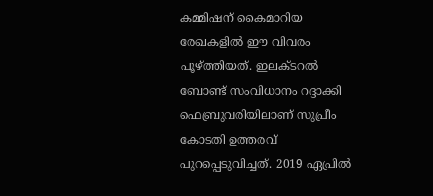കമ്മിഷന് കൈമാറിയ രേഖകളില്‍ ഈ വിവരം പൂഴ്ത്തിയത്. ഇലക്ടറല്‍ ബോണ്ട് സംവിധാനം റദ്ദാക്കി ഫെബ്രുവരിയിലാണ് സുപ്രീം കോടതി ഉത്തരവ് പുറപ്പെടുവിച്ചത്. 2019 ഏപ്രില്‍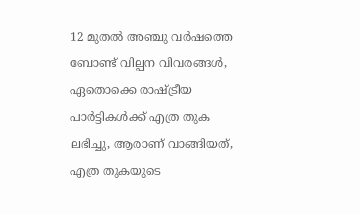12 മുതല്‍ അഞ്ചു വര്‍ഷത്തെ ബോണ്ട് വില്പന വിവരങ്ങള്‍, ഏതൊക്കെ രാഷ്ട്രീയ പാര്‍ട്ടികള്‍ക്ക് എത്ര തുക ലഭിച്ചു, ആരാണ് വാങ്ങിയത്, എത്ര തുകയുടെ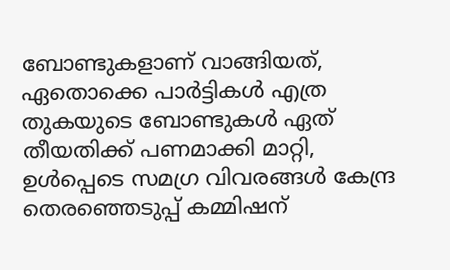ബോണ്ടുകളാണ് വാങ്ങിയത്, ഏതൊക്കെ പാര്‍ട്ടികള്‍ എത്ര തുകയുടെ ബോണ്ടുകള്‍ ഏത് തീയതിക്ക് പണമാക്കി മാറ്റി, ഉള്‍പ്പെടെ സമഗ്ര വിവരങ്ങള്‍ കേന്ദ്ര തെരഞ്ഞെടുപ്പ് കമ്മിഷന്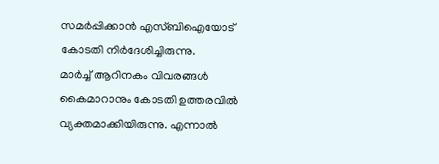സമര്‍പ്പിക്കാന്‍ എസ്ബിഐയോട് കോടതി നിര്‍ദേശിച്ചിരുന്നു.
മാര്‍ച്ച് ആറിനകം വിവരങ്ങള്‍ കൈമാറാനും കോടതി ഉത്തരവില്‍ വ്യക്തമാക്കിയിരുന്നു. എന്നാല്‍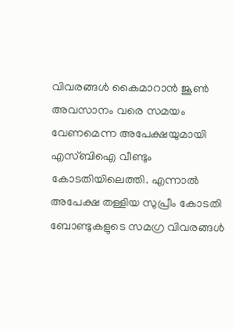വിവരങ്ങള്‍ കൈമാറാന്‍ ജൂണ്‍ അവസാനം വരെ സമയം വേണമെന്ന അപേക്ഷയുമായി എസ്ബിഐ വീണ്ടും കോടതിയിലെത്തി. എന്നാല്‍ അപേക്ഷ തള്ളിയ സുപ്രീം കോടതി ബോണ്ടുകളുടെ സമഗ്ര വിവരങ്ങള്‍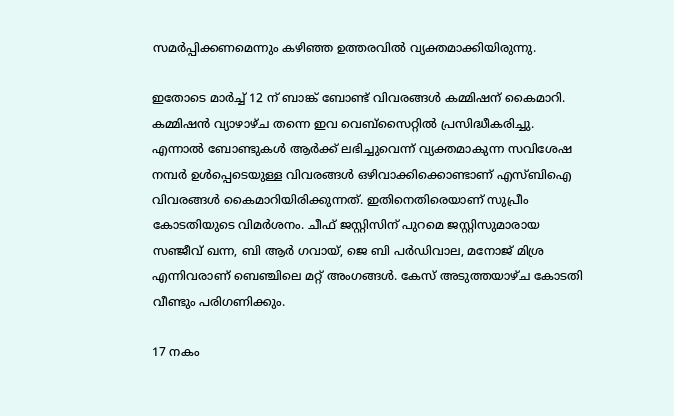സമര്‍പ്പിക്കണമെന്നും കഴിഞ്ഞ ഉത്തരവില്‍ വ്യക്തമാക്കിയിരുന്നു.

ഇതോടെ മാര്‍ച്ച് 12 ന് ബാങ്ക് ബോണ്ട് വിവരങ്ങള്‍ കമ്മിഷന് കൈമാറി. കമ്മിഷന്‍ വ്യാഴാഴ്ച തന്നെ ഇവ വെബ്സൈറ്റില്‍ പ്രസിദ്ധീകരിച്ചു. എന്നാല്‍ ബോണ്ടുകള്‍ ആര്‍ക്ക് ലഭിച്ചുവെന്ന് വ്യക്തമാകുന്ന സവിശേഷ നമ്പര്‍ ഉള്‍പ്പെടെയുള്ള വിവരങ്ങള്‍ ഒഴിവാക്കിക്കൊണ്ടാണ് എസ്ബിഐ വിവരങ്ങള്‍ കൈമാറിയിരിക്കുന്നത്. ഇതിനെതിരെയാണ് സുപ്രീം കോടതിയുടെ വിമര്‍ശനം. ചീഫ് ജസ്റ്റിസിന് പുറമെ ജസ്റ്റിസുമാരായ സഞ്ജീവ് ഖന്ന, ബി ആര്‍ ഗവായ്, ജെ ബി പര്‍ഡിവാല, മനോജ് മിശ്ര എന്നിവരാണ് ബെഞ്ചിലെ മറ്റ് അംഗങ്ങള്‍. കേസ് അടുത്തയാഴ്ച കോടതി വീണ്ടും പരിഗണിക്കും.

17 നകം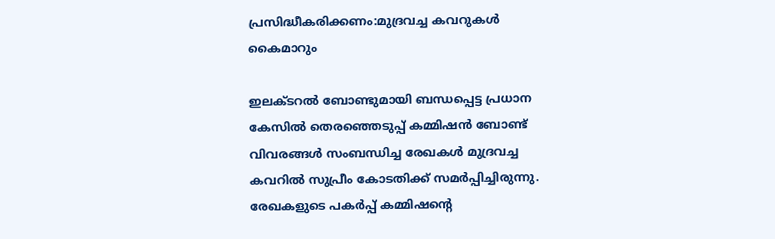പ്രസിദ്ധീകരിക്കണം:മുദ്രവച്ച കവറുകള്‍ കൈമാറും

ഇലക്ടറല്‍ ബോണ്ടുമായി ബന്ധപ്പെട്ട പ്രധാന കേസില്‍ തെരഞ്ഞെടുപ്പ് കമ്മിഷന്‍ ബോണ്ട് വിവരങ്ങള്‍ സംബന്ധിച്ച രേഖകള്‍ മുദ്രവച്ച കവറില്‍ സുപ്രീം കോടതിക്ക് സമര്‍പ്പിച്ചിരുന്നു. രേഖകളുടെ പകര്‍പ്പ് കമ്മിഷന്റെ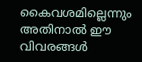കൈവശമില്ലെന്നും അതിനാല്‍ ഈ വിവരങ്ങള്‍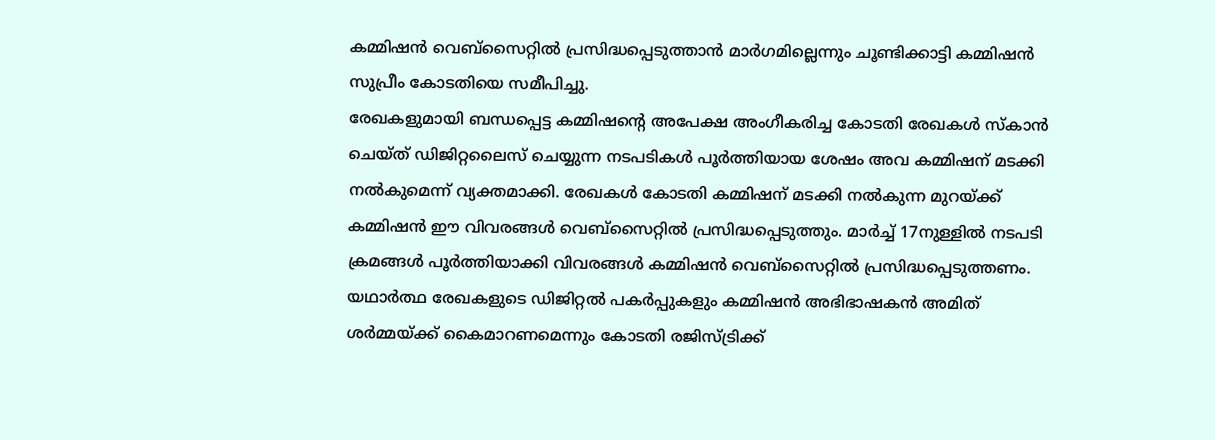കമ്മിഷന്‍ വെബ്‌സൈറ്റില്‍ പ്രസിദ്ധപ്പെടുത്താന്‍ മാര്‍ഗമില്ലെന്നും ചൂണ്ടിക്കാട്ടി കമ്മിഷന്‍ സുപ്രീം കോടതിയെ സമീപിച്ചു.
രേഖകളുമായി ബന്ധപ്പെട്ട കമ്മിഷന്റെ അപേക്ഷ അംഗീകരിച്ച കോടതി രേഖകള്‍ സ്‌കാന്‍ ചെയ്ത് ഡിജിറ്റലൈസ് ചെയ്യുന്ന നടപടികള്‍ പൂര്‍ത്തിയായ ശേഷം അവ കമ്മിഷന് മടക്കി നല്‍കുമെന്ന് വ്യക്തമാക്കി. രേഖകള്‍ കോടതി കമ്മിഷന് മടക്കി നല്‍കുന്ന മുറയ്ക്ക് കമ്മിഷന്‍ ഈ വിവരങ്ങള്‍ വെബ്‌സൈറ്റില്‍ പ്രസിദ്ധപ്പെടുത്തും. മാര്‍ച്ച് 17നുള്ളില്‍ നടപടി ക്രമങ്ങള്‍ പൂര്‍ത്തിയാക്കി വിവരങ്ങള്‍ കമ്മിഷന്‍ വെബ്‌സൈറ്റില്‍ പ്രസിദ്ധപ്പെടുത്തണം. യഥാര്‍ത്ഥ രേഖകളുടെ ഡിജിറ്റല്‍ പകര്‍പ്പുകളും കമ്മിഷന്‍ അഭിഭാഷകന്‍ അമിത് ശര്‍മ്മയ്ക്ക് കൈമാറണമെന്നും കോടതി രജിസ്ട്രിക്ക്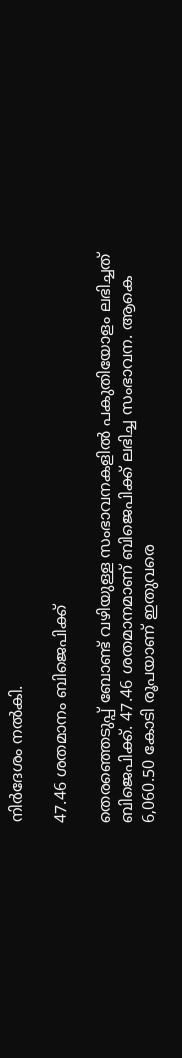നിര്‍ദേശം നല്‍കി.

47.46 ശതമാനം ബിജെപിക്ക്

തെരഞ്ഞെടുപ്പ് ബോണ്ട് വഴിയുള്ള സംഭാവനകളില്‍ പകുതിയോളം ലഭിച്ചത് ബിജെപിക്ക്. 47.46 ശതമാനമാണ് ബിജെപിക്ക് ലഭിച്ച സംഭാവന. ആകെ 6,060.50 കോടി രൂപയാണ് ഇതുവരെ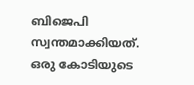ബിജെപി സ്വന്തമാക്കിയത്. ഒരു കോടിയുടെ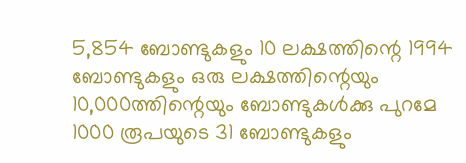5,854 ബോണ്ടുകളും 10 ലക്ഷത്തിന്റെ 1994 ബോണ്ടുകളും ഒരു ലക്ഷത്തിന്റെയും 10,000ത്തിന്റെയും ബോണ്ടുകള്‍ക്കു പുറമേ 1000 രൂപയുടെ 31 ബോണ്ടുകളും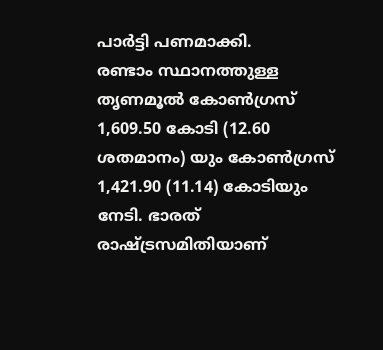പാര്‍ട്ടി പണമാക്കി.
രണ്ടാം സ്ഥാനത്തുള്ള തൃണമൂല്‍ കോണ്‍ഗ്രസ് 1,609.50 കോടി (12.60 ശതമാനം) യും കോണ്‍ഗ്രസ് 1,421.90 (11.14) കോടിയും നേടി. ഭാരത് രാഷ്ട്രസമിതിയാണ്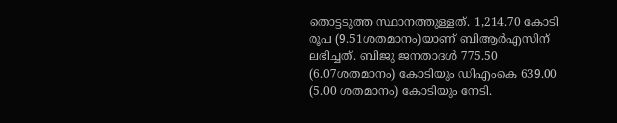തൊട്ടടുത്ത സ്ഥാനത്തുള്ളത്. 1,214.70 കോടി രൂപ (9.51ശതമാനം)യാണ് ബിആര്‍എസിന് ലഭിച്ചത്. ബിജു ജനതാദള്‍ 775.50 (6.07ശതമാനം) കോടിയും ഡിഎംകെ 639.00 (5.00 ശതമാനം) കോടിയും നേടി.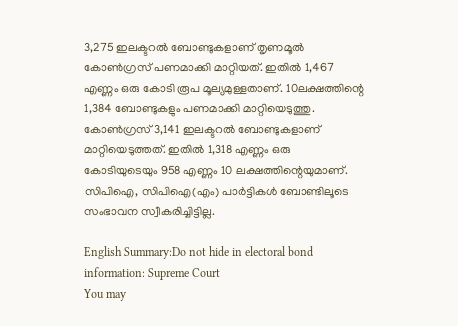3,275 ഇലക്ടറല്‍ ബോണ്ടുകളാണ് തൃണമൂല്‍ കോണ്‍ഗ്രസ് പണമാക്കി മാറ്റിയത്. ഇതില്‍ 1,467 എണ്ണം ഒരു കോടി രൂപ മൂല്യമുള്ളതാണ്. 10ലക്ഷത്തിന്റെ 1,384 ബോണ്ടുകളും പണമാക്കി മാറ്റിയെടുത്തു. കോണ്‍ഗ്രസ് 3,141 ഇലക്ടറല്‍ ബോണ്ടുകളാണ് മാറ്റിയെടുത്തത്. ഇതില്‍ 1,318 എണ്ണം ഒരു കോടിയുടെയും 958 എണ്ണം 10 ലക്ഷത്തിന്റെയുമാണ്. സിപിഐ, സിപിഐ(എം) പാര്‍ട്ടികള്‍ ബോണ്ടിലൂടെ സംഭാവന സ്വീകരിച്ചിട്ടില്ല.

English Summary:Do not hide in electoral bond information: Supreme Court
You may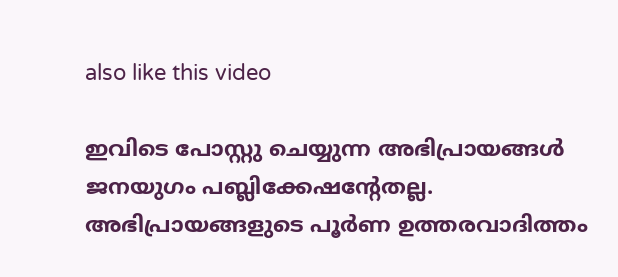also like this video

ഇവിടെ പോസ്റ്റു ചെയ്യുന്ന അഭിപ്രായങ്ങള്‍ ജനയുഗം പബ്ലിക്കേഷന്റേതല്ല. അഭിപ്രായങ്ങളുടെ പൂര്‍ണ ഉത്തരവാദിത്തം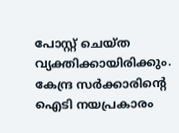പോസ്റ്റ് ചെയ്ത വ്യക്തിക്കായിരിക്കും. കേന്ദ്ര സര്‍ക്കാരിന്റെ ഐടി നയപ്രകാരം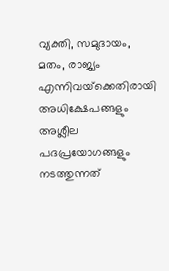വ്യക്തി, സമുദായം, മതം, രാജ്യം എന്നിവയ്‌ക്കെതിരായി അധിക്ഷേപങ്ങളും അശ്ലീല പദപ്രയോഗങ്ങളും നടത്തുന്നത്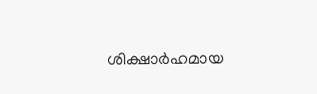ശിക്ഷാര്‍ഹമായ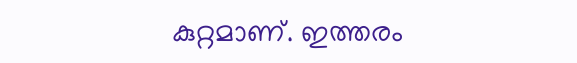കുറ്റമാണ്. ഇത്തരം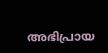അഭിപ്രായ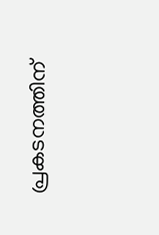പ്രകടനത്തിന്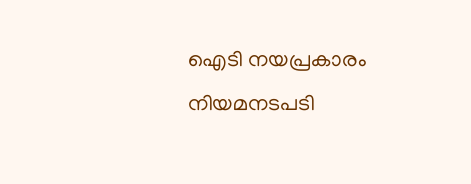ഐടി നയപ്രകാരം നിയമനടപടി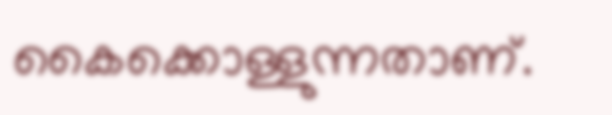കൈക്കൊള്ളുന്നതാണ്.